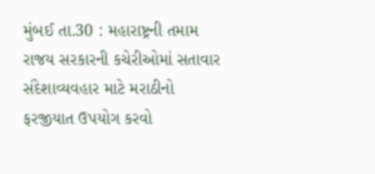મુંબઈ તા.30 : મહારાષ્ટ્રની તમામ રાજય સરકારની કચેરીઓમાં સતાવાર સંદેશાવ્યવહાર માટે મરાઠીનો ફરજીયાત ઉપયોગ કરવો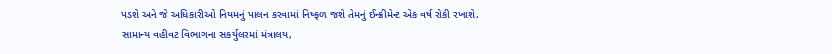પડશે અને જે અધિકારીઓ નિયમનું પાલન કરવામાં નિષ્ફળ જશે તેમનું ઈન્ક્રીમેન્ટ એક વર્ષ રોકી રખાશે.
સામાન્ય વહીવટ વિભાગના સકર્યુલરમાં મંત્રાલય,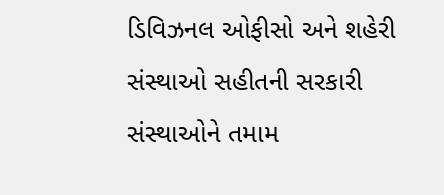ડિવિઝનલ ઓફીસો અને શહેરી સંસ્થાઓ સહીતની સરકારી સંસ્થાઓને તમામ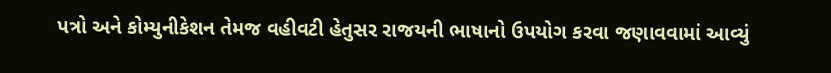પત્રો અને કોમ્યુનીકેશન તેમજ વહીવટી હેતુસર રાજયની ભાષાનો ઉપયોગ કરવા જણાવવામાં આવ્યું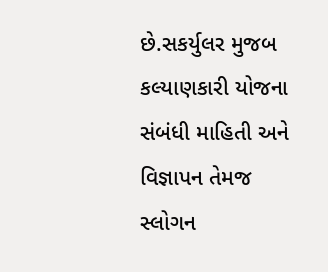છે.સકર્યુલર મુજબ કલ્યાણકારી યોજના સંબંધી માહિતી અને વિજ્ઞાપન તેમજ સ્લોગન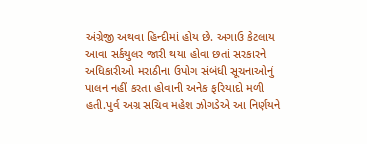અંગ્રેજી અથવા હિન્દીમાં હોય છે. અગાઉ કેટલાય આવા સર્કયુલર જારી થયા હોવા છતાં સરકારને અધિકારીઓ મરાઠીના ઉપોગ સંબંધી સૂચનાઓનું પાલન નહીં કરતા હોવાની અનેક ફરિયાદો મળી હતી.પુર્વ અગ્ર સચિવ મહેશ ઝોગડેએ આ નિર્ણયને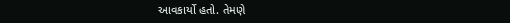આવકાર્યો હતો. તેમણે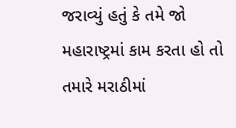જરાવ્યું હતું કે તમે જો મહારાષ્ટ્રમાં કામ કરતા હો તો તમારે મરાઠીમાં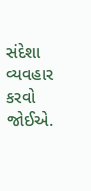સંદેશા વ્યવહાર કરવો જોઈએ.